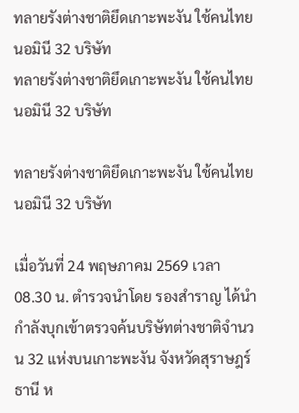ทลายรังต่างชาติยึดเกาะพะงัน ใช้คนไทยนอมินี 32 บริษัท
ทลายรังต่างชาติยึดเกาะพะงัน ใช้คนไทยนอมินี 32 บริษัท

ทลายรังต่างชาติยึดเกาะพะงัน ใช้คนไทยนอมินี 32 บริษัท

เมื่อวันที่ 24 พฤษภาคม 2569 เวลา 08.30 น. ตำรวจนำโดย รองสำราญ ได้นำกำลังบุกเข้าตรวจค้นบริษัทต่างชาติจำนวน 32 แห่งบนเกาะพะงัน จังหวัดสุราษฎร์ธานี ห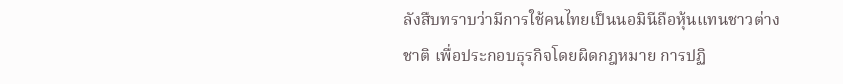ลังสืบทราบว่ามีการใช้คนไทยเป็นนอมินีถือหุ้นแทนชาวต่างชาติ เพื่อประกอบธุรกิจโดยผิดกฎหมาย การปฏิ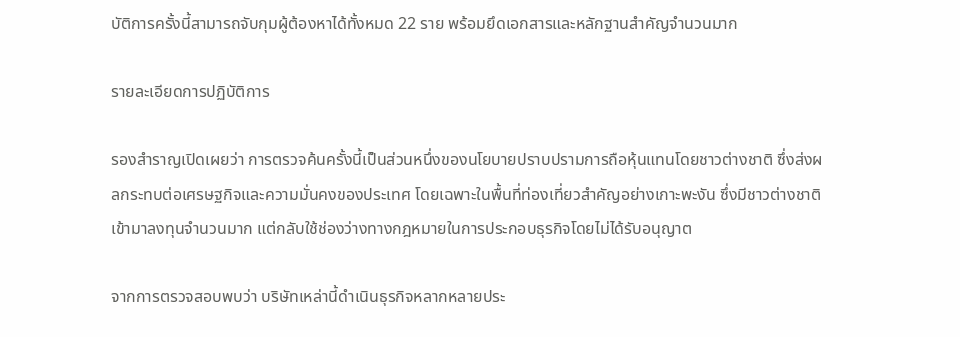บัติการครั้งนี้สามารถจับกุมผู้ต้องหาได้ทั้งหมด 22 ราย พร้อมยึดเอกสารและหลักฐานสำคัญจำนวนมาก

รายละเอียดการปฏิบัติการ

รองสำราญเปิดเผยว่า การตรวจค้นครั้งนี้เป็นส่วนหนึ่งของนโยบายปราบปรามการถือหุ้นแทนโดยชาวต่างชาติ ซึ่งส่งผลกระทบต่อเศรษฐกิจและความมั่นคงของประเทศ โดยเฉพาะในพื้นที่ท่องเที่ยวสำคัญอย่างเกาะพะงัน ซึ่งมีชาวต่างชาติเข้ามาลงทุนจำนวนมาก แต่กลับใช้ช่องว่างทางกฎหมายในการประกอบธุรกิจโดยไม่ได้รับอนุญาต

จากการตรวจสอบพบว่า บริษัทเหล่านี้ดำเนินธุรกิจหลากหลายประ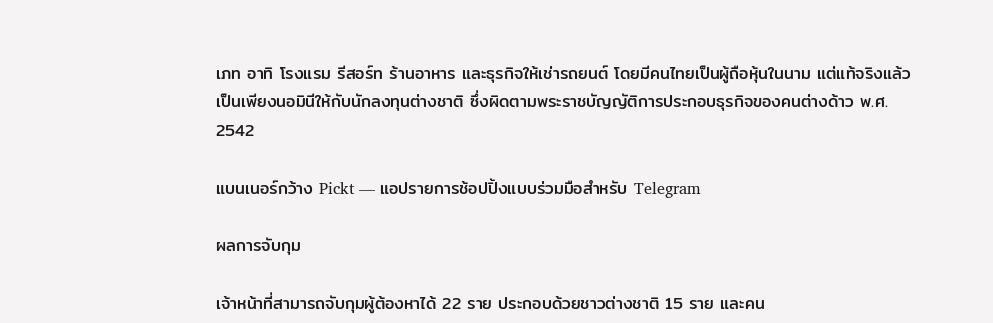เภท อาทิ โรงแรม รีสอร์ท ร้านอาหาร และธุรกิจให้เช่ารถยนต์ โดยมีคนไทยเป็นผู้ถือหุ้นในนาม แต่แท้จริงแล้วเป็นเพียงนอมินีให้กับนักลงทุนต่างชาติ ซึ่งผิดตามพระราชบัญญัติการประกอบธุรกิจของคนต่างด้าว พ.ศ. 2542

แบนเนอร์กว้าง Pickt — แอปรายการช้อปปิ้งแบบร่วมมือสำหรับ Telegram

ผลการจับกุม

เจ้าหน้าที่สามารถจับกุมผู้ต้องหาได้ 22 ราย ประกอบด้วยชาวต่างชาติ 15 ราย และคน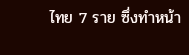ไทย 7 ราย ซึ่งทำหน้า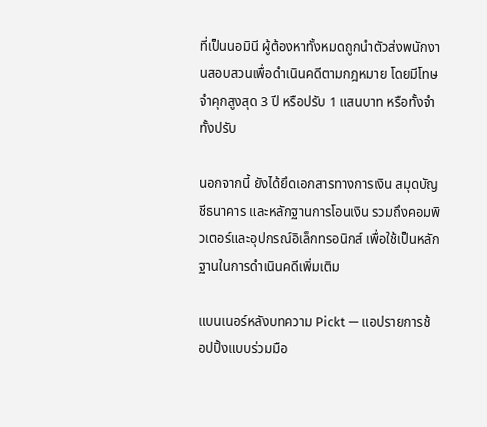ที่เป็นนอมินี ผู้ต้องหาทั้งหมดถูกนำตัวส่งพนักงานสอบสวนเพื่อดำเนินคดีตามกฎหมาย โดยมีโทษจำคุกสูงสุด 3 ปี หรือปรับ 1 แสนบาท หรือทั้งจำทั้งปรับ

นอกจากนี้ ยังได้ยึดเอกสารทางการเงิน สมุดบัญชีธนาคาร และหลักฐานการโอนเงิน รวมถึงคอมพิวเตอร์และอุปกรณ์อิเล็กทรอนิกส์ เพื่อใช้เป็นหลักฐานในการดำเนินคดีเพิ่มเติม

แบนเนอร์หลังบทความ Pickt — แอปรายการช้อปปิ้งแบบร่วมมือ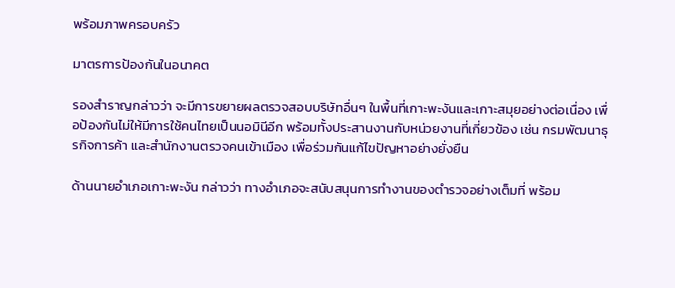พร้อมภาพครอบครัว

มาตรการป้องกันในอนาคต

รองสำราญกล่าวว่า จะมีการขยายผลตรวจสอบบริษัทอื่นๆ ในพื้นที่เกาะพะงันและเกาะสมุยอย่างต่อเนื่อง เพื่อป้องกันไม่ให้มีการใช้คนไทยเป็นนอมินีอีก พร้อมทั้งประสานงานกับหน่วยงานที่เกี่ยวข้อง เช่น กรมพัฒนาธุรกิจการค้า และสำนักงานตรวจคนเข้าเมือง เพื่อร่วมกันแก้ไขปัญหาอย่างยั่งยืน

ด้านนายอำเภอเกาะพะงัน กล่าวว่า ทางอำเภอจะสนับสนุนการทำงานของตำรวจอย่างเต็มที่ พร้อม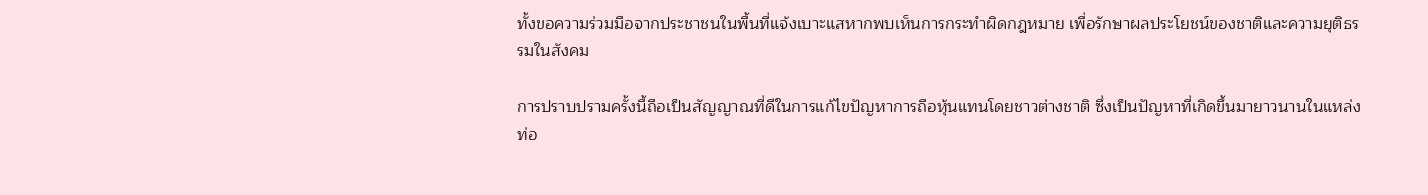ทั้งขอความร่วมมือจากประชาชนในพื้นที่แจ้งเบาะแสหากพบเห็นการกระทำผิดกฎหมาย เพื่อรักษาผลประโยชน์ของชาติและความยุติธรรมในสังคม

การปราบปรามครั้งนี้ถือเป็นสัญญาณที่ดีในการแก้ไขปัญหาการถือหุ้นแทนโดยชาวต่างชาติ ซึ่งเป็นปัญหาที่เกิดขึ้นมายาวนานในแหล่งท่อ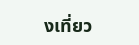งเที่ยว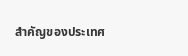สำคัญของประเทศ